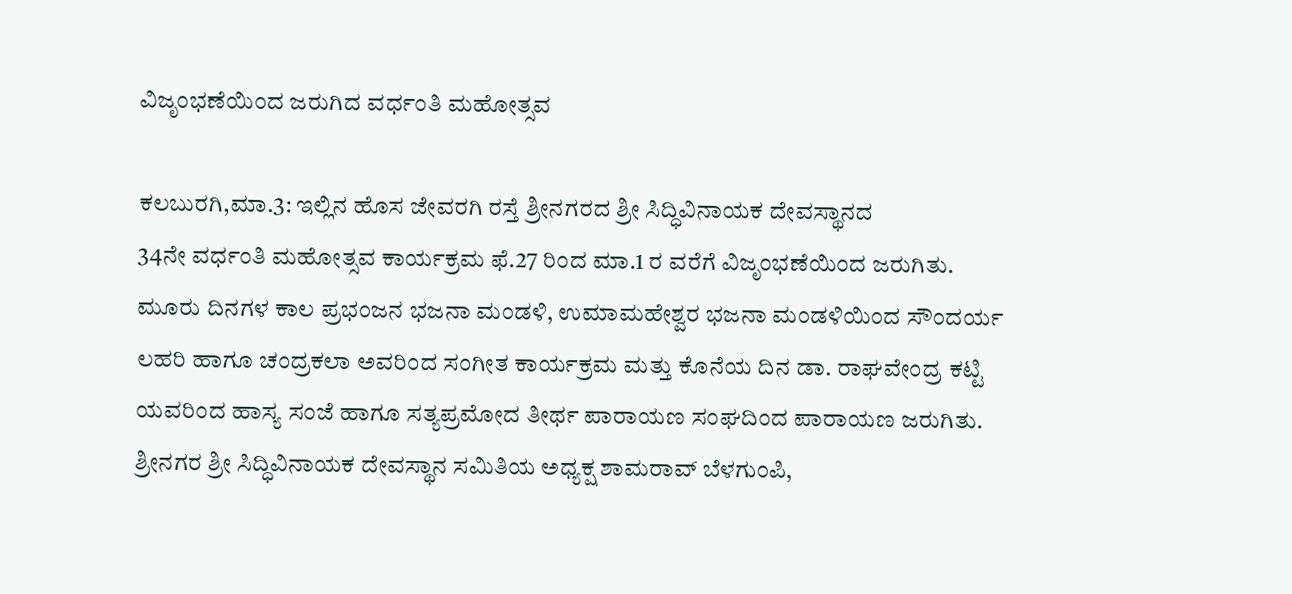ವಿಜೃಂಭಣೆಯಿಂದ ಜರುಗಿದ ವರ್ಧಂತಿ ಮಹೋತ್ಸವ

ಕಲಬುರಗಿ,ಮಾ.3: ಇಲ್ಲಿನ ಹೊಸ ಜೇವರಗಿ ರಸ್ತೆ ಶ್ರೀನಗರದ ಶ್ರೀ ಸಿದ್ಧಿವಿನಾಯಕ ದೇವಸ್ಥಾನದ
34ನೇ ವರ್ಧಂತಿ ಮಹೋತ್ಸವ ಕಾರ್ಯಕ್ರಮ ಫೆ.27 ರಿಂದ ಮಾ.1 ರ ವರೆಗೆ ವಿಜೃಂಭಣೆಯಿಂದ ಜರುಗಿತು.
ಮೂರು ದಿನಗಳ ಕಾಲ ಪ್ರಭಂಜನ ಭಜನಾ ಮಂಡಳಿ, ಉಮಾಮಹೇಶ್ವರ ಭಜನಾ ಮಂಡಳಿಯಿಂದ ಸೌಂದರ್ಯ ಲಹರಿ ಹಾಗೂ ಚಂದ್ರಕಲಾ ಅವರಿಂದ ಸಂಗೀತ ಕಾರ್ಯಕ್ರಮ ಮತ್ತು ಕೊನೆಯ ದಿನ ಡಾ. ರಾಘವೇಂದ್ರ ಕಟ್ಟಿ ಯವರಿಂದ ಹಾಸ್ಯ ಸಂಜೆ ಹಾಗೂ ಸತ್ಯಪ್ರಮೋದ ತೀರ್ಥ ಪಾರಾಯಣ ಸಂಘದಿಂದ ಪಾರಾಯಣ ಜರುಗಿತು.
ಶ್ರೀನಗರ ಶ್ರೀ ಸಿದ್ಧಿವಿನಾಯಕ ದೇವಸ್ಥಾನ ಸಮಿತಿಯ ಅಧ್ಯಕ್ಷ ಶಾಮರಾವ್ ಬೆಳಗುಂಪಿ,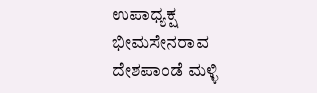ಉಪಾಧ್ಯಕ್ಷ ಭೀಮಸೇನರಾವ ದೇಶಪಾಂಡೆ ಮಳ್ಳಿ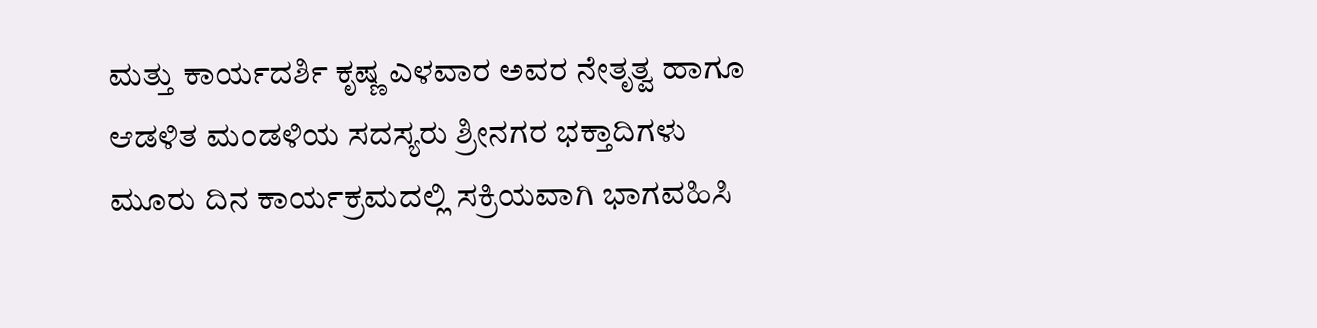ಮತ್ತು ಕಾರ್ಯದರ್ಶಿ ಕೃಷ್ಣ ಎಳವಾರ ಅವರ ನೇತೃತ್ವ ಹಾಗೂ ಆಡಳಿತ ಮಂಡಳಿಯ ಸದಸ್ಯರು ಶ್ರೀನಗರ ಭಕ್ತಾದಿಗಳು ಮೂರು ದಿನ ಕಾರ್ಯಕ್ರಮದಲ್ಲಿ ಸಕ್ರಿಯವಾಗಿ ಭಾಗವಹಿಸಿ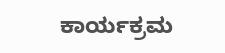ಕಾರ್ಯಕ್ರಮ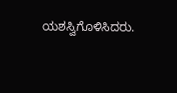ಯಶಸ್ವಿಗೊಳಿಸಿದರು.